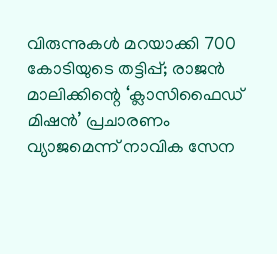വിരുന്നുകൾ മറയാക്കി 700 കോടിയുടെ തട്ടിപ്പ്; രാജൻ മാലിക്കിന്റെ ‘ക്ലാസിഫൈഡ് മിഷൻ’ പ്രചാരണം വ്യാജമെന്ന് നാവിക സേന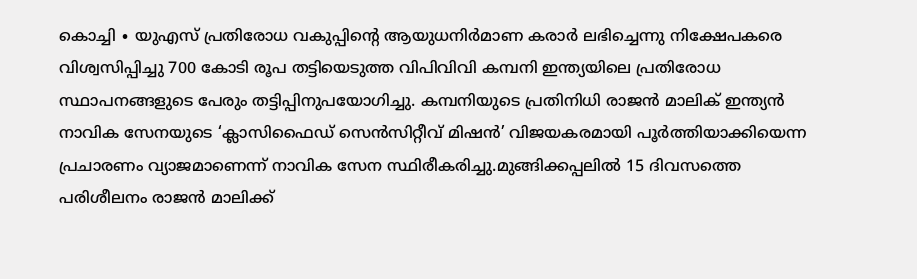കൊച്ചി ∙ യുഎസ് പ്രതിരോധ വകുപ്പിന്റെ ആയുധനിർമാണ കരാർ ലഭിച്ചെന്നു നിക്ഷേപകരെ വിശ്വസിപ്പിച്ചു 700 കോടി രൂപ തട്ടിയെടുത്ത വിപിവിവി കമ്പനി ഇന്ത്യയിലെ പ്രതിരോധ സ്ഥാപനങ്ങളുടെ പേരും തട്ടിപ്പിനുപയോഗിച്ചു. കമ്പനിയുടെ പ്രതിനിധി രാജൻ മാലിക് ഇന്ത്യൻ നാവിക സേനയുടെ ‘ക്ലാസിഫൈഡ് സെൻസിറ്റീവ് മിഷൻ’ വിജയകരമായി പൂർത്തിയാക്കിയെന്ന പ്രചാരണം വ്യാജമാണെന്ന് നാവിക സേന സ്ഥിരീകരിച്ചു.മുങ്ങിക്കപ്പലിൽ 15 ദിവസത്തെ പരിശീലനം രാജൻ മാലിക്ക്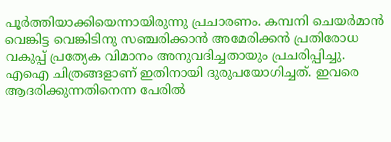പൂർത്തിയാക്കിയെന്നായിരുന്നു പ്രചാരണം. കമ്പനി ചെയർമാൻ വെങ്കിട്ട വെങ്കിടിനു സഞ്ചരിക്കാൻ അമേരിക്കൻ പ്രതിരോധ വകുപ്പ് പ്രത്യേക വിമാനം അനുവദിച്ചതായും പ്രചരിപ്പിച്ചു. എഐ ചിത്രങ്ങളാണ് ഇതിനായി ദുരുപയോഗിച്ചത്. ഇവരെ ആദരിക്കുന്നതിനെന്ന പേരിൽ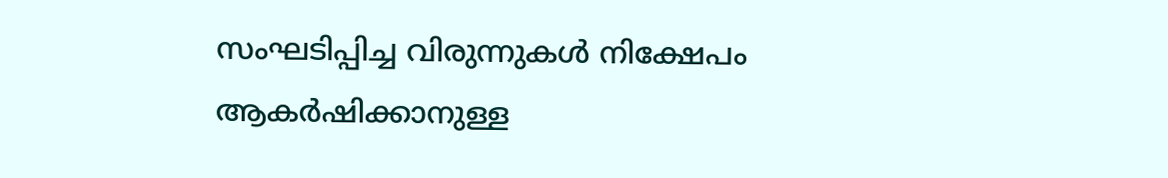സംഘടിപ്പിച്ച വിരുന്നുകൾ നിക്ഷേപം ആകർഷിക്കാനുള്ള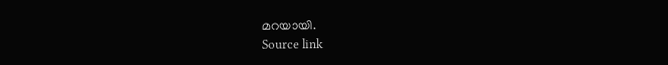മറയായി.
Source link